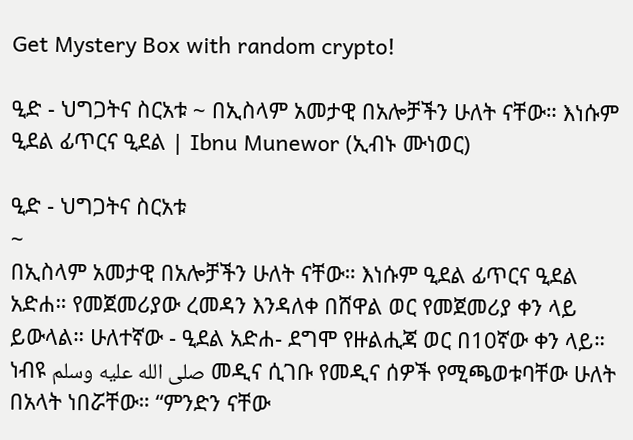Get Mystery Box with random crypto!

ዒድ - ህግጋትና ስርአቱ ~ በኢስላም አመታዊ በአሎቻችን ሁለት ናቸው። እነሱም ዒደል ፊጥርና ዒደል | Ibnu Munewor (ኢብኑ ሙነወር)

ዒድ - ህግጋትና ስርአቱ
~
በኢስላም አመታዊ በአሎቻችን ሁለት ናቸው። እነሱም ዒደል ፊጥርና ዒደል አድሐ። የመጀመሪያው ረመዳን እንዳለቀ በሸዋል ወር የመጀመሪያ ቀን ላይ ይውላል። ሁለተኛው - ዒደል አድሐ- ደግሞ የዙልሒጃ ወር በ10ኛው ቀን ላይ። ነብዩ صلى الله عليه وسلم መዲና ሲገቡ የመዲና ሰዎች የሚጫወቱባቸው ሁለት በአላት ነበሯቸው። “ምንድን ናቸው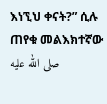እነኚህ ቀናት?” ሲሉ ጠየቁ መልእክተኛው صلى الله عليه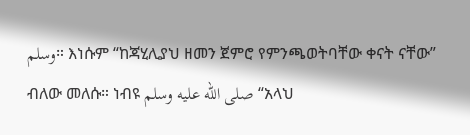وسلم። እነሱም “ከጃሂሊያህ ዘመን ጀምሮ የምንጫወትባቸው ቀናት ናቸው” ብለው መለሱ። ነብዩ صلى الله عليه وسلم “አላህ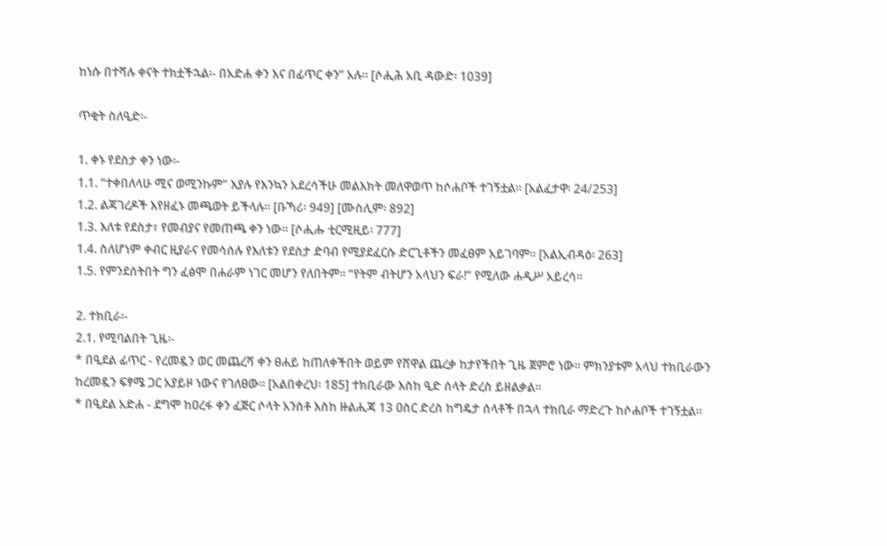ከነሱ በተሻሉ ቀናት ተክቷችኋል፡- በአድሐ ቀን እና በፊጥር ቀን” አሉ። [ሶሒሕ አቢ ዳውድ፡ 1039]

ጥቂት ስለዒድ፡-

1. ቀኑ የደስታ ቀን ነው፡-
1.1. “ተቀበለላሁ ሚና ወሚንኩም” እያሉ የእንኳን አደረሳችሁ መልእክት መለዋወጥ ከሶሐቦች ተገኝቷል። [አልፈታዋ፡ 24/253]
1.2. ልጃገረዶች እየዘፈኑ መጫወት ይችላሉ። [ቡኻሪ፡ 949] [ሙስሊም፡ 892]
1.3. እለቱ የደስታ፣ የመብያና የመጠጫ ቀን ነው። [ሶሒሑ ቲርሚዚይ፡ 777]
1.4. ስለሆነም ቀብር ዚያራና የመሳሰሉ የእለቱን የደስታ ድባብ የሚያደፈርሱ ድርጊቶችን መፈፀም አይገባም። [አልኢብዳዕ፡ 263]
1.5. የምንደሰትበት ግን ፈፅሞ በሐራም ነገር መሆን የለበትም። “የትም ብትሆን አላህን ፍራ!” የሚለው ሐዲሥ አይረሳ።

2. ተክቢራ፡-
2.1. የሚባልበት ጊዜ፡-
* በዒደል ፊጥር - የረመዷን ወር መጨረሻ ቀን ፀሐይ ከጠለቀችበት ወይም የሸዋል ጨረቃ ከታየችበት ጊዜ ጀምሮ ነው። ምክንያቱም አላህ ተክቢራውን ከረመዷን ፍፃሜ ጋር አያይዞ ነውና የገለፀው። [አልበቀረህ፡ 185] ተክቢራው እስከ ዒድ ሰላት ድረስ ይዘልቃል።
* በዒደል አድሐ - ደግሞ ከዐረፋ ቀን ፈጅር ሶላት አንስቶ እስከ ዙልሒጃ 13 ዐስር ድረስ ከግዴታ ሰላቶች በኋላ ተክቢራ ማድረጉ ከሶሐቦች ተገኝቷል።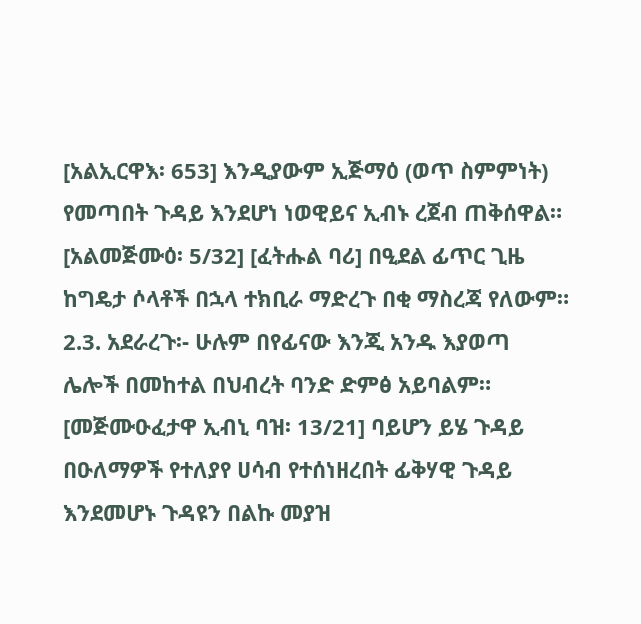[አልኢርዋእ፡ 653] እንዲያውም ኢጅማዕ (ወጥ ስምምነት) የመጣበት ጉዳይ እንደሆነ ነወዊይና ኢብኑ ረጀብ ጠቅሰዋል። [አልመጅሙዕ፡ 5/32] [ፈትሑል ባሪ] በዒደል ፊጥር ጊዜ ከግዴታ ሶላቶች በኋላ ተክቢራ ማድረጉ በቂ ማስረጃ የለውም።
2.3. አደራረጉ፡- ሁሉም በየፊናው እንጂ አንዱ እያወጣ ሌሎች በመከተል በህብረት ባንድ ድምፅ አይባልም። [መጅሙዑፈታዋ ኢብኒ ባዝ፡ 13/21] ባይሆን ይሄ ጉዳይ በዑለማዎች የተለያየ ሀሳብ የተሰነዘረበት ፊቅሃዊ ጉዳይ እንደመሆኑ ጉዳዩን በልኩ መያዝ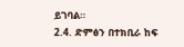ይገባል።
2.4. ድምፅን በተክቢራ ከፍ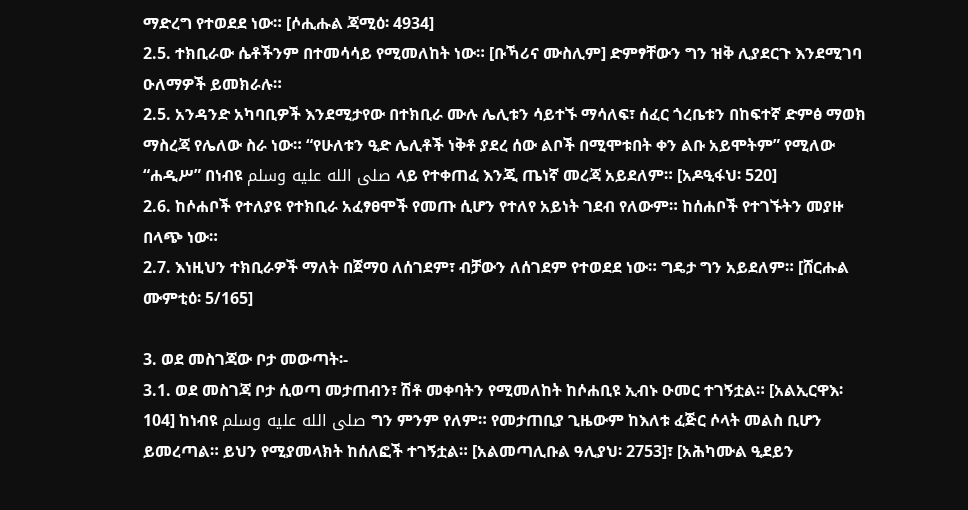ማድረግ የተወደደ ነው። [ሶሒሑል ጃሚዕ፡ 4934]
2.5. ተክቢራው ሴቶችንም በተመሳሳይ የሚመለከት ነው። [ቡኻሪና ሙስሊም] ድምፃቸውን ግን ዝቅ ሊያደርጉ እንደሚገባ ዑለማዎች ይመክራሉ።
2.5. አንዳንድ አካባቢዎች እንደሚታየው በተክቢራ ሙሉ ሌሊቱን ሳይተኙ ማሳለፍ፣ ሰፈር ጎረቤቱን በከፍተኛ ድምፅ ማወክ ማስረጃ የሌለው ስራ ነው። “የሁለቱን ዒድ ሌሊቶች ነቅቶ ያደረ ሰው ልቦች በሚሞቱበት ቀን ልቡ አይሞትም” የሚለው “ሐዲሥ” በነብዩ صلى الله عليه وسلم ላይ የተቀጠፈ እንጂ ጤነኛ መረጃ አይደለም። [አዶዒፋህ፡ 520]
2.6. ከሶሐቦች የተለያዩ የተክቢራ አፈፃፀሞች የመጡ ሲሆን የተለየ አይነት ገደብ የለውም። ከሰሐቦች የተገኙትን መያዙ በላጭ ነው።
2.7. እነዚህን ተክቢራዎች ማለት በጀማዐ ለሰገደም፣ ብቻውን ለሰገደም የተወደደ ነው። ግዴታ ግን አይደለም። [ሸርሑል ሙምቲዕ፡ 5/165]

3. ወደ መስገጃው ቦታ መውጣት፡-
3.1. ወደ መስገጃ ቦታ ሲወጣ መታጠብን፣ ሽቶ መቀባትን የሚመለከት ከሶሐቢዩ ኢብኑ ዑመር ተገኝቷል። [አልኢርዋእ፡ 104] ከነብዩ صلى الله عليه وسلم ግን ምንም የለም። የመታጠቢያ ጊዜውም ከእለቱ ፈጅር ሶላት መልስ ቢሆን ይመረጣል። ይህን የሚያመላክት ከሰለፎች ተገኝቷል። [አልመጣሊቡል ዓሊያህ፡ 2753]፣ [አሕካሙል ዒደይን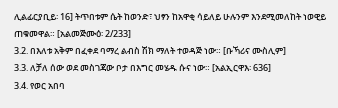ሊልፊርያቢይ፡ 16] ትጥበቱም ሴት ከወንድ፣ ህፃን ከአዋቂ ሳይለይ ሁሉንም እንደሚመለከት ነወዊይ ጠቁመዋል። [አልመጅሙዕ፡ 2/233]
3.2. በእለቱ አቅም በፈቀደ ባማረ ልብስ ሽክ ማለት ተወዳጅ ነው። [ቡኻሪና ሙስሊም]
3.3. ለቻለ ሰው ወደ መስገጃው ቦታ በእግር መሄዱ ሱና ነው። [አልኢርዋእ፡ 636]
3.4. የወር አበባ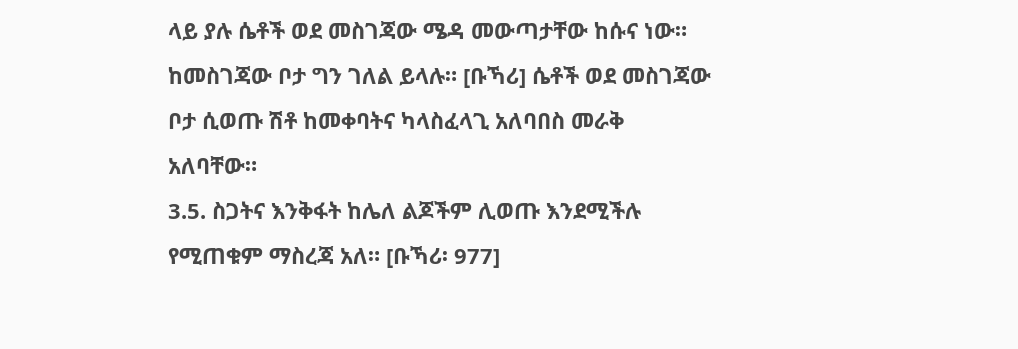ላይ ያሉ ሴቶች ወደ መስገጃው ሜዳ መውጣታቸው ከሱና ነው። ከመስገጃው ቦታ ግን ገለል ይላሉ። [ቡኻሪ] ሴቶች ወደ መስገጃው ቦታ ሲወጡ ሽቶ ከመቀባትና ካላስፈላጊ አለባበስ መራቅ አለባቸው።
3.5. ስጋትና እንቅፋት ከሌለ ልጆችም ሊወጡ እንደሚችሉ የሚጠቁም ማስረጃ አለ። [ቡኻሪ፡ 977]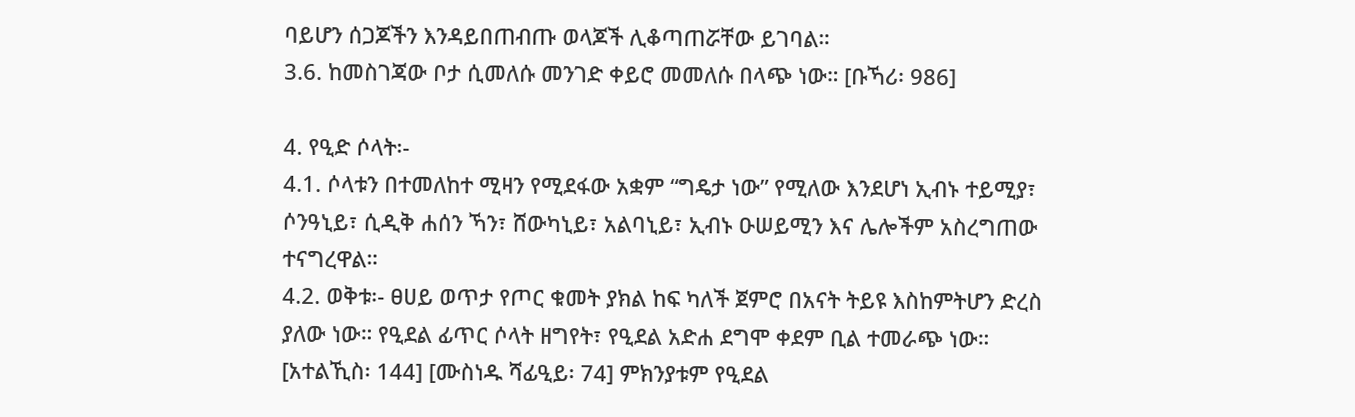ባይሆን ሰጋጆችን እንዳይበጠብጡ ወላጆች ሊቆጣጠሯቸው ይገባል።
3.6. ከመስገጃው ቦታ ሲመለሱ መንገድ ቀይሮ መመለሱ በላጭ ነው። [ቡኻሪ፡ 986]

4. የዒድ ሶላት፡-
4.1. ሶላቱን በተመለከተ ሚዛን የሚደፋው አቋም “ግዴታ ነው” የሚለው እንደሆነ ኢብኑ ተይሚያ፣ ሶንዓኒይ፣ ሲዲቅ ሐሰን ኻን፣ ሸውካኒይ፣ አልባኒይ፣ ኢብኑ ዑሠይሚን እና ሌሎችም አስረግጠው ተናግረዋል።
4.2. ወቅቱ፡- ፀሀይ ወጥታ የጦር ቁመት ያክል ከፍ ካለች ጀምሮ በአናት ትይዩ እስከምትሆን ድረስ ያለው ነው። የዒደል ፊጥር ሶላት ዘግየት፣ የዒደል አድሐ ደግሞ ቀደም ቢል ተመራጭ ነው። [አተልኺስ፡ 144] [ሙስነዱ ሻፊዒይ፡ 74] ምክንያቱም የዒደል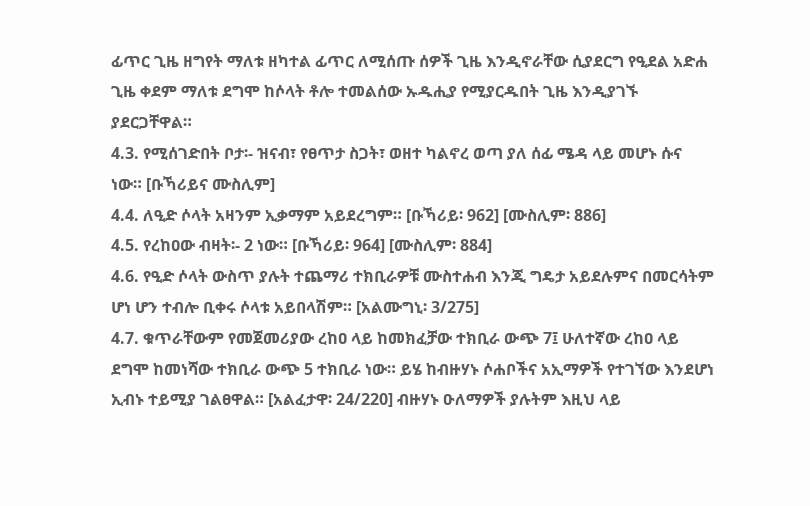ፊጥር ጊዜ ዘግየት ማለቱ ዘካተል ፊጥር ለሚሰጡ ሰዎች ጊዜ እንዲኖራቸው ሲያደርግ የዒደል አድሐ ጊዜ ቀደም ማለቱ ደግሞ ከሶላት ቶሎ ተመልሰው ኡዱሒያ የሚያርዱበት ጊዜ እንዲያገኙ ያደርጋቸዋል።
4.3. የሚሰገድበት ቦታ፡- ዝናብ፣ የፀጥታ ስጋት፣ ወዘተ ካልኖረ ወጣ ያለ ሰፊ ሜዳ ላይ መሆኑ ሱና ነው። [ቡኻሪይና ሙስሊም]
4.4. ለዒድ ሶላት አዛንም ኢቃማም አይደረግም። [ቡኻሪይ፡ 962] [ሙስሊም፡ 886]
4.5. የረከዐው ብዛት፡- 2 ነው። [ቡኻሪይ፡ 964] [ሙስሊም፡ 884]
4.6. የዒድ ሶላት ውስጥ ያሉት ተጨማሪ ተክቢራዎቹ ሙስተሐብ እንጂ ግዴታ አይደሉምና በመርሳትም ሆነ ሆን ተብሎ ቢቀሩ ሶላቱ አይበላሽም። [አልሙግኒ፡ 3/275]
4.7. ቁጥራቸውም የመጀመሪያው ረከዐ ላይ ከመክፈቻው ተክቢራ ውጭ 7፤ ሁለተኛው ረከዐ ላይ ደግሞ ከመነሻው ተክቢራ ውጭ 5 ተክቢራ ነው። ይሄ ከብዙሃኑ ሶሐቦችና አኢማዎች የተገኘው እንደሆነ ኢብኑ ተይሚያ ገልፀዋል። [አልፈታዋ፡ 24/220] ብዙሃኑ ዑለማዎች ያሉትም እዚህ ላይ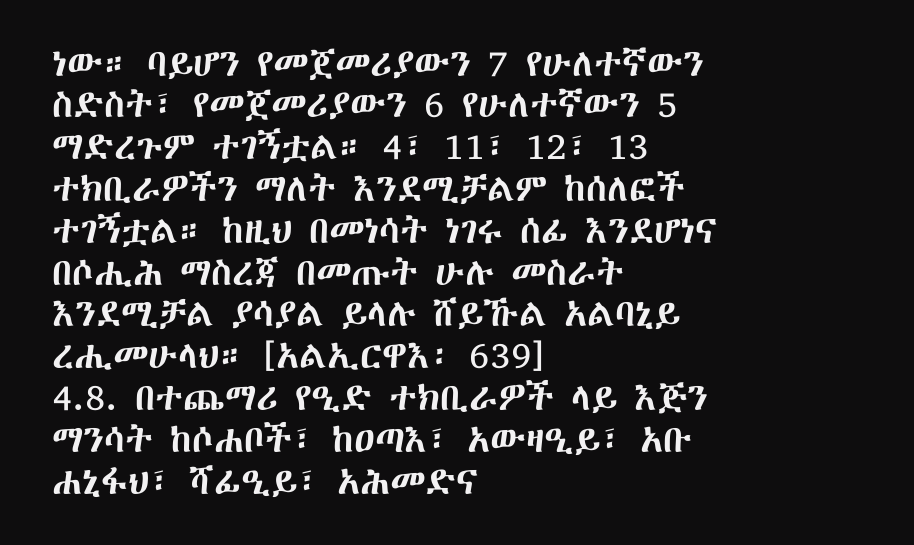ነው። ባይሆን የመጀመሪያውን 7 የሁለተኛውን ስድስት፣ የመጀመሪያውን 6 የሁለተኛውን 5 ማድረጉም ተገኝቷል። 4፣ 11፣ 12፣ 13 ተክቢራዎችን ማለት እንደሚቻልም ከሰለፎች ተገኝቷል። ከዚህ በመነሳት ነገሩ ሰፊ እንደሆነና በሶሒሕ ማስረጃ በመጡት ሁሉ መስራት እንደሚቻል ያሳያል ይላሉ ሸይኹል አልባኒይ ረሒመሁላህ። [አልኢርዋእ፡ 639]
4.8. በተጨማሪ የዒድ ተክቢራዎች ላይ እጅን ማንሳት ከሶሐቦች፣ ከዐጣእ፣ አውዛዒይ፣ አቡ ሐኒፋህ፣ ሻፊዒይ፣ አሕመድና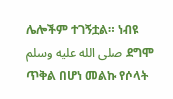ሌሎችም ተገኝቷል። ነብዩ صلى الله عليه وسلم ደግሞ ጥቅል በሆነ መልኩ የሶላት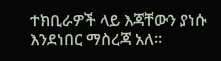ተክቢራዎች ላይ እጃቸውን ያነሱ እንደነበር ማስረጃ አለ።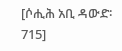[ሶሒሕ አቢ ዳውድ፡ 715]